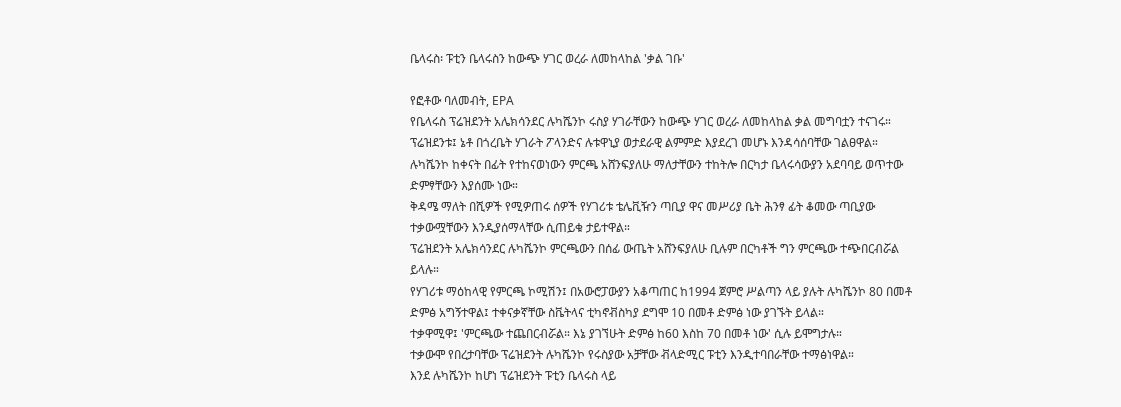ቤላሩስ፡ ፑቲን ቤላሩስን ከውጭ ሃገር ወረራ ለመከላከል 'ቃል ገቡ'

የፎቶው ባለመብት, EPA
የቤላሩስ ፕሬዝደንት አሌክሳንደር ሉካሼንኮ ሩስያ ሃገራቸውን ከውጭ ሃገር ወረራ ለመከላከል ቃል መግባቷን ተናገሩ።
ፕሬዝደንቱ፤ ኔቶ በጎረቤት ሃገራት ፖላንድና ሉቱዋኒያ ወታደራዊ ልምምድ እያደረገ መሆኑ እንዳሳሰባቸው ገልፀዋል።
ሉካሼንኮ ከቀናት በፊት የተከናወነውን ምርጫ አሸንፍያለሁ ማለታቸውን ተከትሎ በርካታ ቤላሩሳውያን አደባባይ ወጥተው ድምፃቸውን እያሰሙ ነው።
ቅዳሜ ማለት በሺዎች የሚዎጠሩ ሰዎች የሃገሪቱ ቴሌቪዥን ጣቢያ ዋና መሥሪያ ቤት ሕንፃ ፊት ቆመው ጣቢያው ተቃውሟቸውን እንዲያሰማላቸው ሲጠይቁ ታይተዋል።
ፕሬዝደንት አሌክሳንደር ሉካሼንኮ ምርጫውን በሰፊ ውጤት አሸንፍያለሁ ቢሉም በርካቶች ግን ምርጫው ተጭበርብሯል ይላሉ።
የሃገሪቱ ማዕከላዊ የምርጫ ኮሚሽን፤ በአውሮፓውያን አቆጣጠር ከ1994 ጀምሮ ሥልጣን ላይ ያሉት ሉካሼንኮ 80 በመቶ ድምፅ አግኝተዋል፤ ተቀናቃኛቸው ስቬትላና ቲካኖቭስካያ ደግሞ 10 በመቶ ድምፅ ነው ያገኙት ይላል።
ተቃዋሚዋ፤ 'ምርጫው ተጨበርብሯል። እኔ ያገኘሁት ድምፅ ከ60 እስከ 70 በመቶ ነው' ሲሉ ይሞግታሉ።
ተቃውሞ የበረታባቸው ፕሬዝደንት ሉካሼንኮ የሩስያው አቻቸው ቭላድሚር ፑቲን እንዲተባበራቸው ተማፅነዋል።
እንደ ሉካሼንኮ ከሆነ ፕሬዝደንት ፑቲን ቤላሩስ ላይ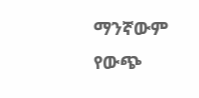ማንኛውም የውጭ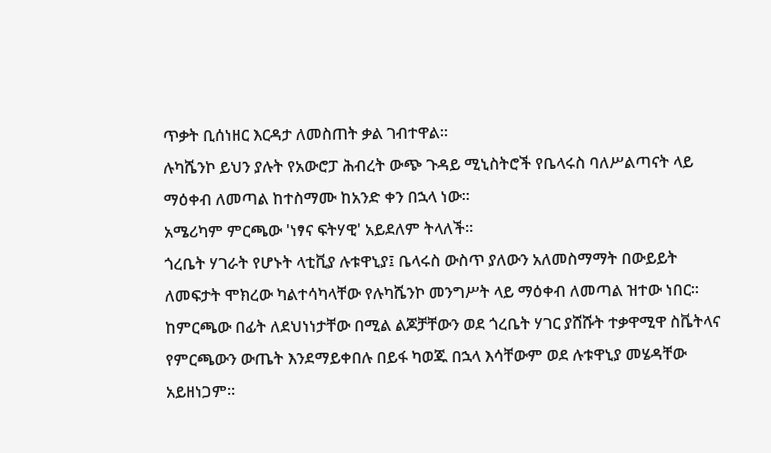ጥቃት ቢሰነዘር እርዳታ ለመስጠት ቃል ገብተዋል።
ሉካሼንኮ ይህን ያሉት የአውሮፓ ሕብረት ውጭ ጉዳይ ሚኒስትሮች የቤላሩስ ባለሥልጣናት ላይ ማዕቀብ ለመጣል ከተስማሙ ከአንድ ቀን በኋላ ነው።
አሜሪካም ምርጫው 'ነፃና ፍትሃዊ' አይደለም ትላለች።
ጎረቤት ሃገራት የሆኑት ላቲቪያ ሉቱዋኒያ፤ ቤላሩስ ውስጥ ያለውን አለመስማማት በውይይት ለመፍታት ሞክረው ካልተሳካላቸው የሉካሼንኮ መንግሥት ላይ ማዕቀብ ለመጣል ዝተው ነበር።
ከምርጫው በፊት ለደህነነታቸው በሚል ልጆቻቸውን ወደ ጎረቤት ሃገር ያሸሹት ተቃዋሚዋ ስቬትላና የምርጫውን ውጤት እንደማይቀበሉ በይፋ ካወጁ በኋላ እሳቸውም ወደ ሉቱዋኒያ መሄዳቸው አይዘነጋም።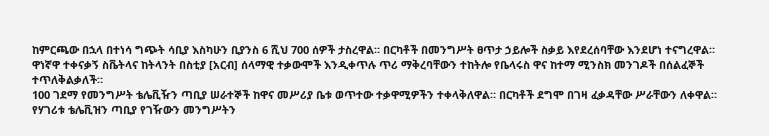ከምርጫው በኋላ በተነሳ ግጭት ሳቢያ እስካሁን ቢያንስ 6 ሺህ 700 ሰዎች ታስረዋል። በርካቶች በመንግሥት ፀጥታ ኃይሎች ስቃይ እየደረሰባቸው እንደሆነ ተናግረዋል።
ዋነኛዋ ተቀናቃኝ ስቬትላና ከትላንት በስቲያ [አርብ] ሰላማዊ ተቃውሞች እንዲቀጥሉ ጥሪ ማቅረባቸውን ተከትሎ የቤላሩስ ዋና ከተማ ሚንስክ መንገዶች በሰልፈኞች ተጥለቅልቃለች።
100 ገደማ የመንግሥት ቴሌቪዥን ጣቢያ ሠራተኞች ከዋና መሥሪያ ቤቱ ወጥተው ተቃዋሚዎችን ተቀላቅለዋል። በርካቶች ደግሞ በገዛ ፈቃዳቸው ሥራቸውን ለቀዋል።
የሃገሪቱ ቴሌቪዝን ጣቢያ የገዥውን መንግሥትን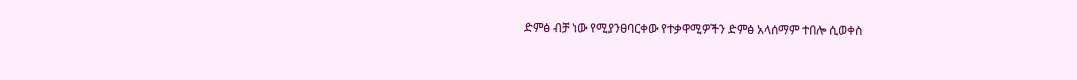ድምፅ ብቻ ነው የሚያንፀባርቀው የተቃዋሚዎችን ድምፅ አላሰማም ተበሎ ሲወቀስ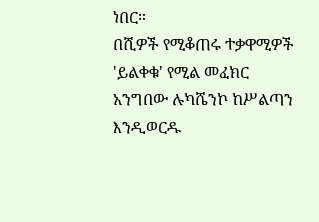ነበር።
በሺዎች የሚቆጠሩ ተቃዋሚዎች 'ይልቀቁ' የሚል መፈክር አንግበው ሉካሼንኮ ከሥልጣን እንዲወርዱ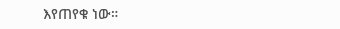እየጠየቁ ነው።